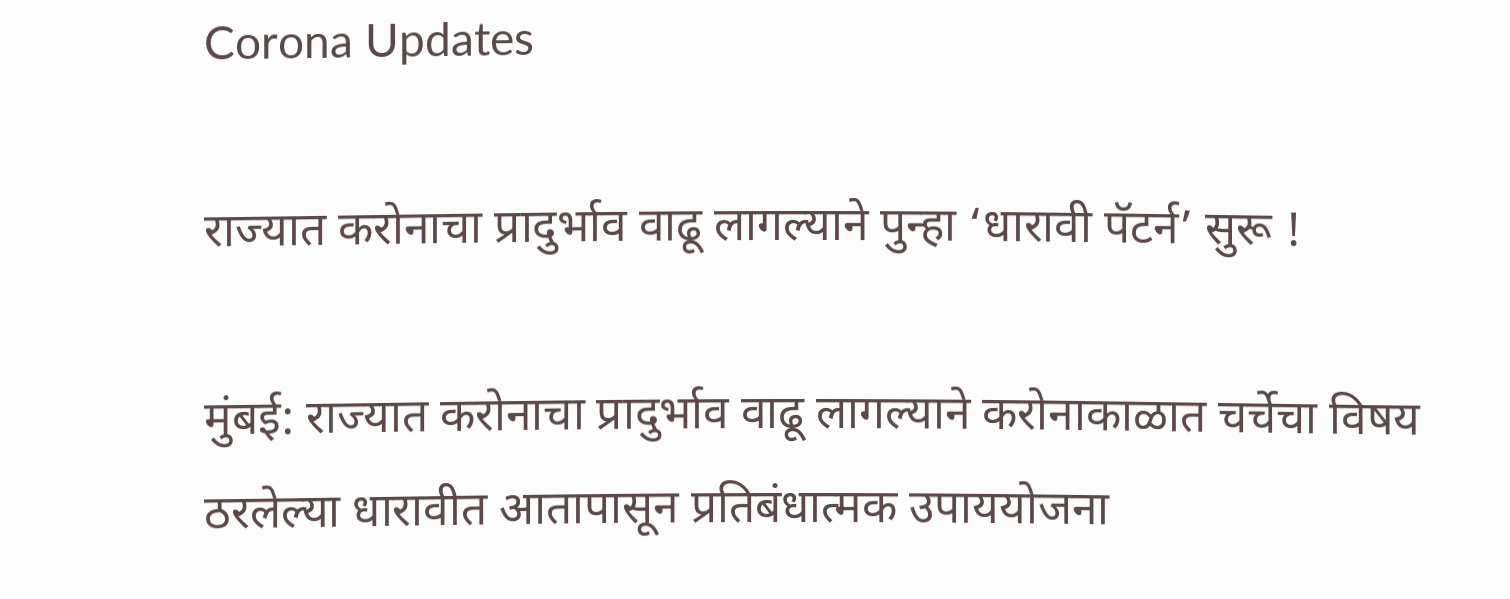Corona Updates

राज्यात करोनाचा प्रादुर्भाव वाढू लागल्याने पुन्हा ‘धारावी पॅटर्न’ सुरू !

मुंबई: राज्यात करोनाचा प्रादुर्भाव वाढू लागल्याने करोनाकाळात चर्चेचा विषय ठरलेल्या धारावीत आतापासून प्रतिबंधात्मक उपाययोजना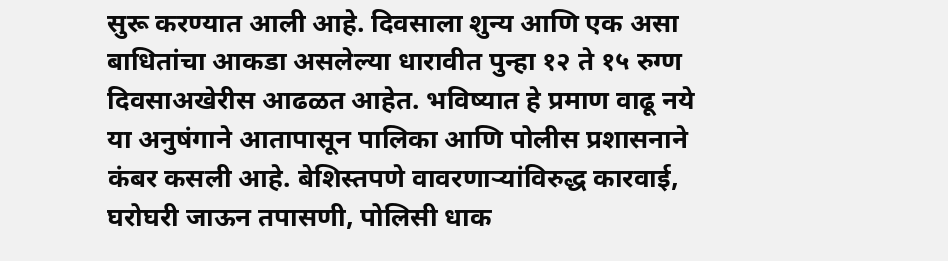सुरू करण्यात आली आहे. दिवसाला शुन्य आणि एक असा बाधितांचा आकडा असलेल्या धारावीत पुन्हा १२ ते १५ रुग्ण दिवसाअखेरीस आढळत आहेत. भविष्यात हे प्रमाण वाढू नये या अनुषंगाने आतापासून पालिका आणि पोलीस प्रशासनाने कंबर कसली आहे. बेशिस्तपणे वावरणाऱ्यांविरुद्ध कारवाई, घरोघरी जाऊन तपासणी, पोलिसी धाक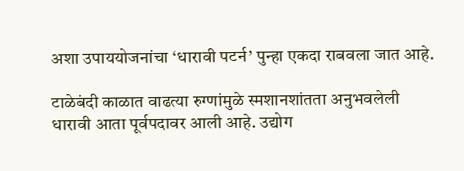अशा उपाययोजनांचा ‘धारावी पटर्न’ पुन्हा एकदा राबवला जात आहे.

टाळेबंदी काळात वाढत्या रुग्णांमुळे स्मशानशांतता अनुभवलेली धारावी आता पूर्वपदावर आली आहे. उद्योग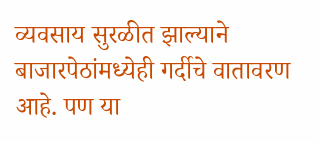व्यवसाय सुरळीत झाल्याने बाजारपेठांमध्येही गर्दीचे वातावरण आहे. पण या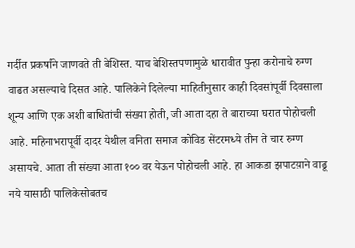गर्दीत प्रकर्षांने जाणवते ती बेशिस्त. याच बेशिस्तपणामुळे धारावीत पुन्हा करोनाचे रुग्ण वाढत असल्याचे दिसत आहे. पालिकेने दिलेल्या माहितीनुसार काही दिवसांपूर्वी दिवसाला शून्य आणि एक अशी बाधितांची संख्या होती, जी आता दहा ते बाराच्या घरात पोहोचली आहे. महिनाभरापूर्वी दादर येथील वनिता समाज कोविड सेंटरमध्ये तीन ते चार रुग्ण असायचे. आता ती संख्या आता १०० वर येऊन पोहोचली आहे. हा आकडा झपाटय़ाने वाढू नये यासाठी पालिकेसोबतच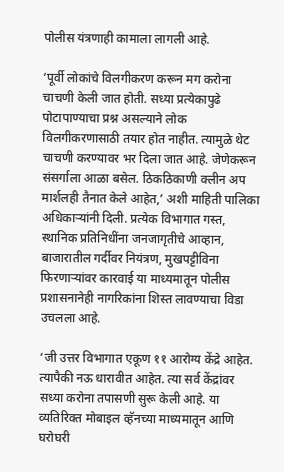पोलीस यंत्रणाही कामाला लागली आहे.

‘पूर्वी लोकांचे विलगीकरण करून मग करोना चाचणी केली जात होती. सध्या प्रत्येकापुढे पोटापाण्याचा प्रश्न असल्याने लोक विलगीकरणासाठी तयार होत नाहीत. त्यामुळे थेट चाचणी करण्यावर भर दिला जात आहे. जेणेकरून संसर्गाला आळा बसेल. ठिकठिकाणी क्लीन अप मार्शलही तैनात केले आहेत,’ अशी माहिती पालिका अधिकाऱ्यांनी दिली. प्रत्येक विभागात गस्त, स्थानिक प्रतिनिधींना जनजागृतीचे आव्हान, बाजारातील गर्दीवर नियंत्रण, मुखपट्टीविना फिरणाऱ्यांवर कारवाई या माध्यमातून पोलीस प्रशासनानेही नागरिकांना शिस्त लावण्याचा विडा उचलला आहे.

‘जी उत्तर विभागात एकूण ११ आरोग्य केंद्रे आहेत. त्यापैकी नऊ धारावीत आहेत. त्या सर्व केंद्रांवर सध्या करोना तपासणी सुरू केली आहे. या व्यतिरिक्त मोबाइल व्हॅनच्या माध्यमातून आणि घरोघरी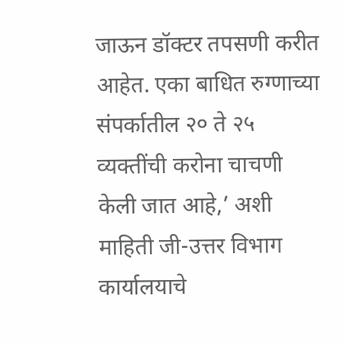जाऊन डॉक्टर तपसणी करीत आहेत. एका बाधित रुग्णाच्या संपर्कातील २० ते २५ व्यक्तींची करोना चाचणी केली जात आहे,’ अशी माहिती जी-उत्तर विभाग कार्यालयाचे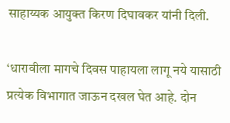साहाय्यक आयुक्त किरण दिघावकर यांनी दिली.

‘धारावीला मागचे दिवस पाहायला लागू नये यासाठी प्रत्येक विभागात जाऊन दखल घेत आहे. दोन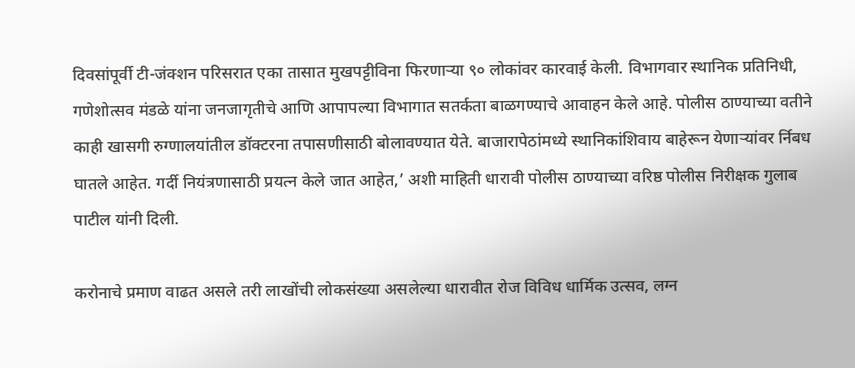दिवसांपूर्वी टी-जंक्शन परिसरात एका तासात मुखपट्टीविना फिरणाऱ्या ९० लोकांवर कारवाई केली. विभागवार स्थानिक प्रतिनिधी, गणेशोत्सव मंडळे यांना जनजागृतीचे आणि आपापल्या विभागात सतर्कता बाळगण्याचे आवाहन केले आहे. पोलीस ठाण्याच्या वतीने काही खासगी रुग्णालयांतील डॉक्टरना तपासणीसाठी बोलावण्यात येते. बाजारापेठांमध्ये स्थानिकांशिवाय बाहेरून येणाऱ्यांवर र्निबध घातले आहेत. गर्दी नियंत्रणासाठी प्रयत्न केले जात आहेत,’ अशी माहिती धारावी पोलीस ठाण्याच्या वरिष्ठ पोलीस निरीक्षक गुलाब पाटील यांनी दिली.

करोनाचे प्रमाण वाढत असले तरी लाखोंची लोकसंख्या असलेल्या धारावीत रोज विविध धार्मिक उत्सव, लग्न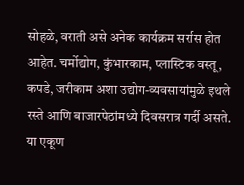सोहळे, वराती असे अनेक कार्यक्रम सर्रास होत आहेत. चर्मोद्योग, कुंभारकाम, प्लास्टिक वस्तू, कपडे, जरीकाम अशा उद्योग-व्यवसायांमुळे इथले रस्ते आणि बाजारपेठांमध्ये दिवसरात्र गर्दी असते. या एकूण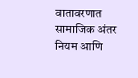वातावरणात सामाजिक अंतर नियम आणि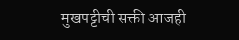मुखपट्टीची सक्ती आजही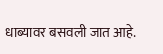धाब्यावर बसवली जात आहे.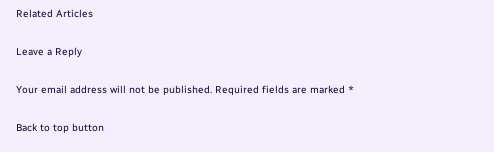Related Articles

Leave a Reply

Your email address will not be published. Required fields are marked *

Back to top button